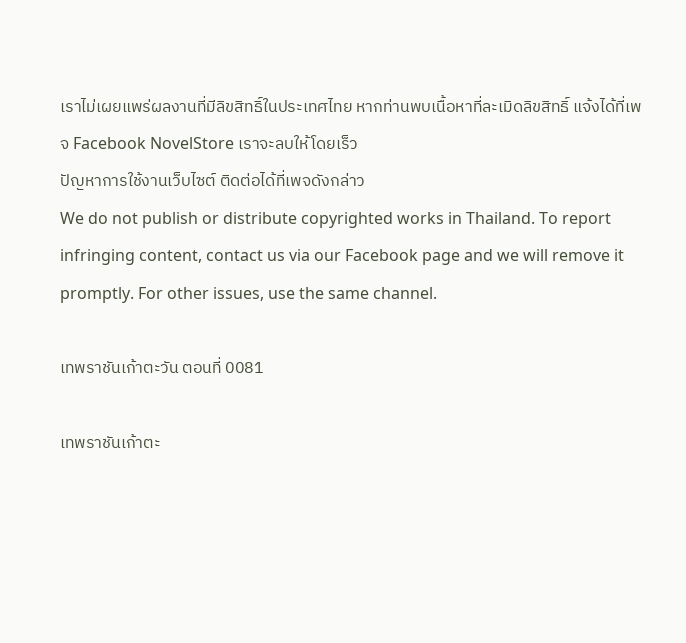เราไม่เผยแพร่ผลงานที่มีลิขสิทธิ์ในประเทศไทย หากท่านพบเนื้อหาที่ละเมิดลิขสิทธิ์ แจ้งได้ที่เพจ Facebook NovelStore เราจะลบให้โดยเร็ว
ปัญหาการใช้งานเว็บไซต์ ติดต่อได้ที่เพจดังกล่าว
We do not publish or distribute copyrighted works in Thailand. To report infringing content, contact us via our Facebook page and we will remove it promptly. For other issues, use the same channel.

เทพราชันเก้าตะวัน ตอนที่ 0081

เทพราชันเก้าตะ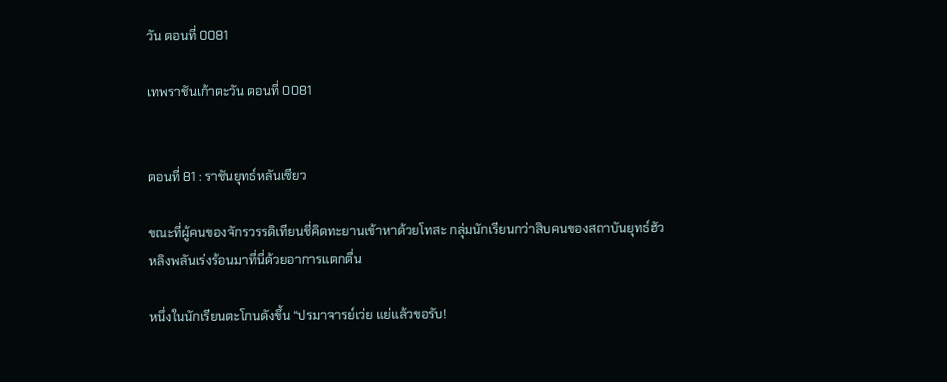วัน ตอนที่ 0081

เทพราชันเก้าตะวัน ตอนที่ 0081


ตอนที่ 81 : ราชันยุทธ์หลันเซียว

ขณะที่ผู้คนของจักรวรรดิเทียนชี่คิดทะยานเข้าหาด้วยโทสะ กลุ่มนักเรียนกว่าสิบคนของสถาบันยุทธ์ฮัวหลิงพลันเร่งร้อนมาที่นี่ด้วยอาการแตกตื่น

หนึ่งในนักเรียนตะโกนดังขึ้น “ปรมาจารย์เว่ย แย่แล้วขอรับ!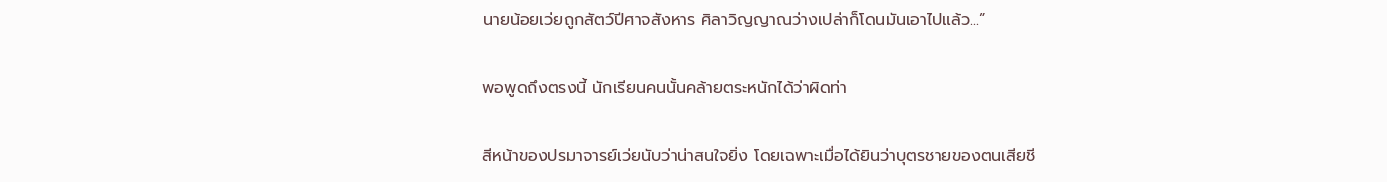นายน้อยเว่ยถูกสัตว์ปีศาจสังหาร ศิลาวิญญาณว่างเปล่าก็โดนมันเอาไปแล้ว...”

พอพูดถึงตรงนี้ นักเรียนคนนั้นคล้ายตระหนักได้ว่าผิดท่า

สีหน้าของปรมาจารย์เว่ยนับว่าน่าสนใจยิ่ง โดยเฉพาะเมื่อได้ยินว่าบุตรชายของตนเสียชี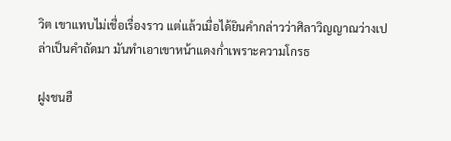วิต เขาแทบไม่เชื่อเรื่องราว แต่แล้วเมื่อได้ยินคำกล่าวว่าศิลาวิญญาณว่างเปล่าเป็นคำถัดมา มันทำเอาเขาหน้าแดงก่ำเพราะความโกรธ

ฝูงชนฮื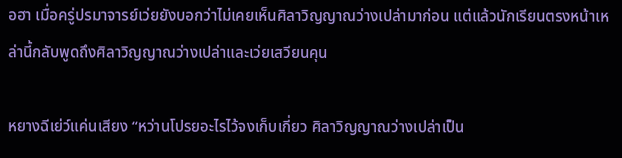อฮา เมื่อครู่ปรมาจารย์เว่ยยังบอกว่าไม่เคยเห็นศิลาวิญญาณว่างเปล่ามาก่อน แต่แล้วนักเรียนตรงหน้าเหล่านี้กลับพูดถึงศิลาวิญญาณว่างเปล่าและเว่ยเสวียนคุน

หยางฉีเย่ว์แค่นเสียง “หว่านโปรยอะไรไว้จงเก็บเกี่ยว ศิลาวิญญาณว่างเปล่าเป็น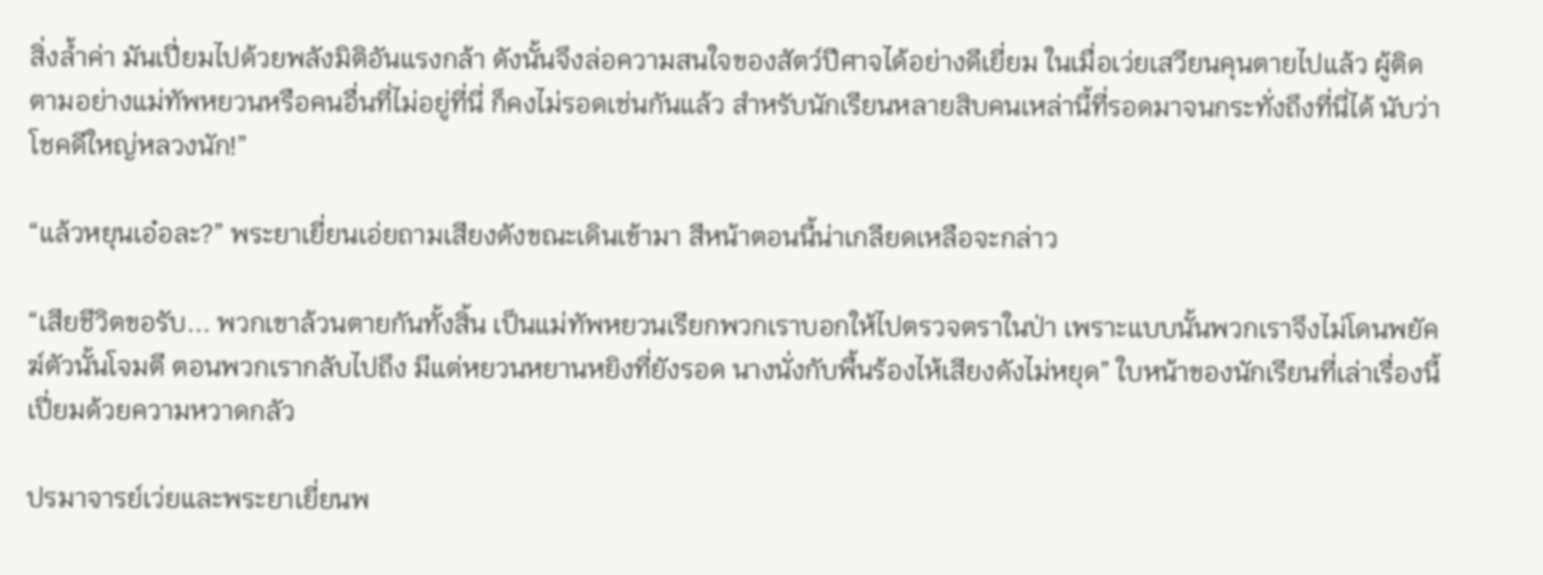สิ่งล้ำค่า มันเปี่ยมไปด้วยพลังมิติอันแรงกล้า ดังนั้นจึงล่อความสนใจของสัตว์ปีศาจได้อย่างดีเยี่ยม ในเมื่อเว่ยเสวียนคุนตายไปแล้ว ผู้ติดตามอย่างแม่ทัพหยวนหรือคนอื่นที่ไม่อยู่ที่นี่ ก็คงไม่รอดเช่นกันแล้ว สำหรับนักเรียนหลายสิบคนเหล่านี้ที่รอดมาจนกระทั่งถึงที่นี่ได้ นับว่าโชคดีใหญ่หลวงนัก!”

“แล้วหยุนเอ๋อละ?” พระยาเยี่ยนเอ่ยถามเสียงดังขณะเดินเข้ามา สีหน้าตอนนี้น่าเกลียดเหลือจะกล่าว

“เสียชีวิตขอรับ... พวกเขาล้วนตายกันทั้งสิ้น เป็นแม่ทัพหยวนเรียกพวกเราบอกให้ไปตรวจตราในป่า เพราะแบบนั้นพวกเราจึงไม่โดนพยัคฆ์ตัวนั้นโจมตี ตอนพวกเรากลับไปถึง มีแต่หยวนหยานหยิงที่ยังรอด นางนั่งกับพื้นร้องไห้เสียงดังไม่หยุด” ใบหน้าของนักเรียนที่เล่าเรื่องนี้เปี่ยมด้วยความหวาดกลัว

ปรมาจารย์เว่ยและพระยาเยี่ยนพ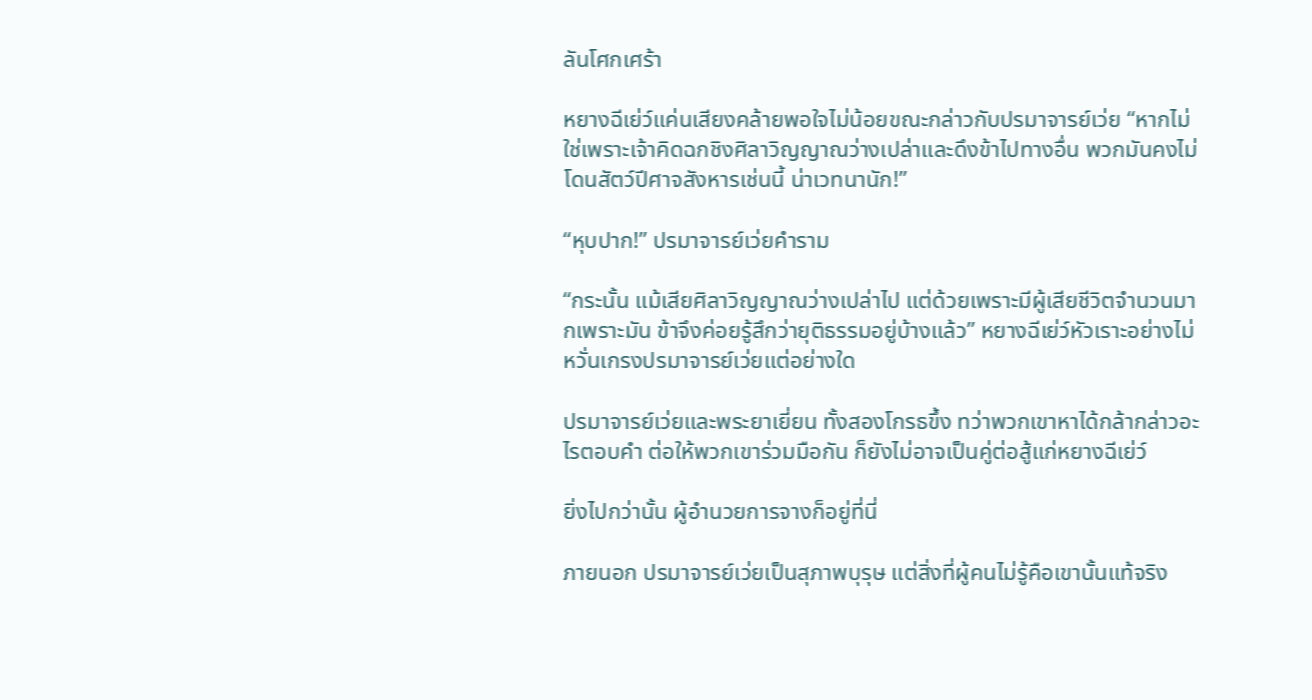ลันโศกเศร้า

หยางฉีเย่ว์แค่นเสียงคล้ายพอใจไม่น้อยขณะกล่าวกับปรมาจารย์เว่ย “หากไม่ใช่เพราะเจ้าคิดฉกชิงศิลาวิญญาณว่างเปล่าและดึงข้าไปทางอื่น พวกมันคงไม่โดนสัตว์ปีศาจสังหารเช่นนี้ น่าเวทนานัก!”

“หุบปาก!” ปรมาจารย์เว่ยคำราม

“กระนั้น แม้เสียศิลาวิญญาณว่างเปล่าไป แต่ด้วยเพราะมีผู้เสียชีวิตจำนวนมากเพราะมัน ข้าจึงค่อยรู้สึกว่ายุติธรรมอยู่บ้างแล้ว” หยางฉีเย่ว์หัวเราะอย่างไม่หวั่นเกรงปรมาจารย์เว่ยแต่อย่างใด

ปรมาจารย์เว่ยและพระยาเยี่ยน ทั้งสองโกรธขึ้ง ทว่าพวกเขาหาได้กล้ากล่าวอะไรตอบคำ ต่อให้พวกเขาร่วมมือกัน ก็ยังไม่อาจเป็นคู่ต่อสู้แก่หยางฉีเย่ว์

ยิ่งไปกว่านั้น ผู้อำนวยการจางก็อยู่ที่นี่

ภายนอก ปรมาจารย์เว่ยเป็นสุภาพบุรุษ แต่สิ่งที่ผู้คนไม่รู้คือเขานั้นแท้จริง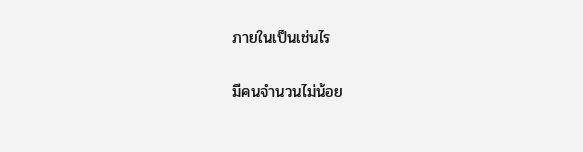ภายในเป็นเช่นไร

มีคนจำนวนไม่น้อย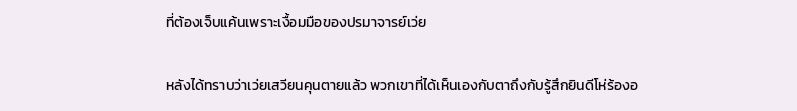ที่ต้องเจ็บแค้นเพราะเงื้อมมือของปรมาจารย์เว่ย

หลังได้ทราบว่าเว่ยเสวียนคุนตายแล้ว พวกเขาที่ได้เห็นเองกับตาถึงกับรู้สึกยินดีโห่ร้องอ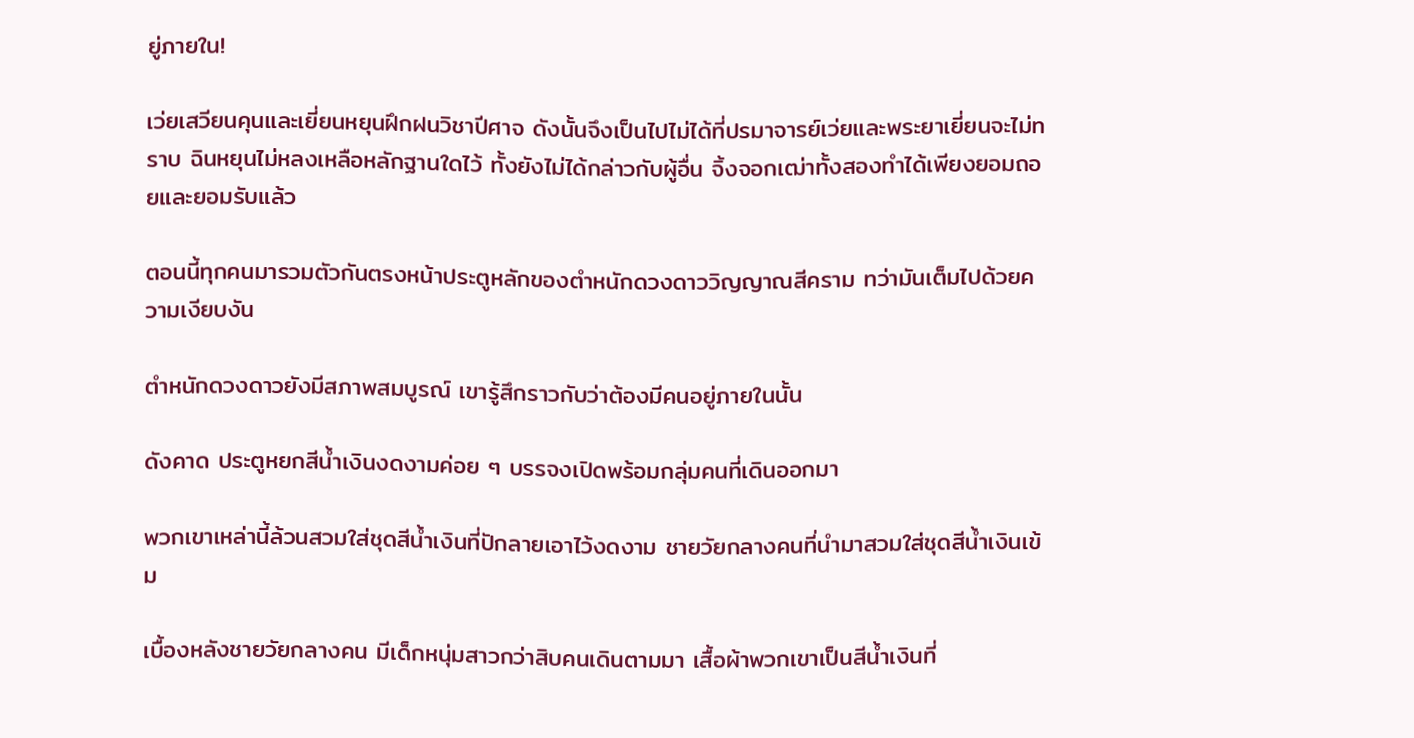ยู่ภายใน!

เว่ยเสวียนคุนและเยี่ยนหยุนฝึกฝนวิชาปีศาจ ดังนั้นจึงเป็นไปไม่ได้ที่ปรมาจารย์เว่ยและพระยาเยี่ยนจะไม่ทราบ ฉินหยุนไม่หลงเหลือหลักฐานใดไว้ ทั้งยังไม่ได้กล่าวกับผู้อื่น จิ้งจอกเฒ่าทั้งสองทำได้เพียงยอมถอยและยอมรับแล้ว

ตอนนี้ทุกคนมารวมตัวกันตรงหน้าประตูหลักของตำหนักดวงดาววิญญาณสีคราม ทว่ามันเต็มไปด้วยความเงียบงัน

ตำหนักดวงดาวยังมีสภาพสมบูรณ์ เขารู้สึกราวกับว่าต้องมีคนอยู่ภายในนั้น

ดังคาด ประตูหยกสีน้ำเงินงดงามค่อย ๆ บรรจงเปิดพร้อมกลุ่มคนที่เดินออกมา

พวกเขาเหล่านี้ล้วนสวมใส่ชุดสีน้ำเงินที่ปักลายเอาไว้งดงาม ชายวัยกลางคนที่นำมาสวมใส่ชุดสีน้ำเงินเข้ม

เบื้องหลังชายวัยกลางคน มีเด็กหนุ่มสาวกว่าสิบคนเดินตามมา เสื้อผ้าพวกเขาเป็นสีน้ำเงินที่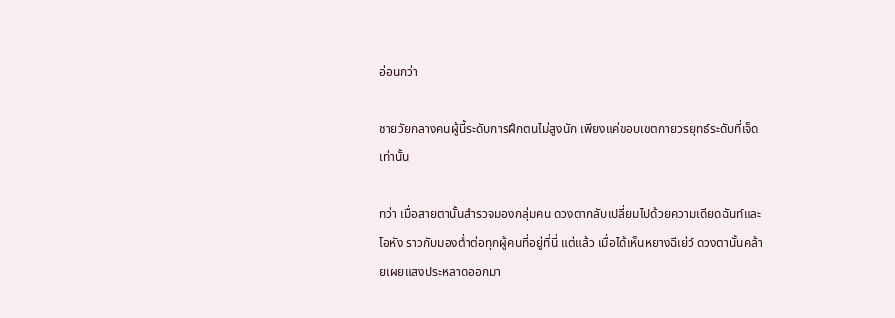อ่อนกว่า

ชายวัยกลางคนผู้นี้ระดับการฝึกตนไม่สูงนัก เพียงแค่ขอบเขตกายวรยุทธ์ระดับที่เจ็ดเท่านั้น

ทว่า เมื่อสายตานั้นสำรวจมองกลุ่มคน ดวงตากลับเปลี่ยมไปด้วยความเดียดฉันท์และโอหัง ราวกับมองต่ำต่อทุกผู้คนที่อยู่ที่นี่ แต่แล้ว เมื่อได้เห็นหยางฉีเย่ว์ ดวงตานั้นคล้ายเผยแสงประหลาดออกมา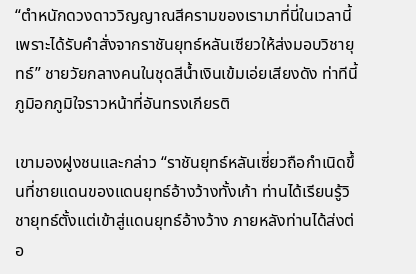“ตำหนักดวงดาววิญญาณสีครามของเรามาที่นี่ในเวลานี้ เพราะได้รับคำสั่งจากราชันยุทธ์หลันเซียวให้ส่งมอบวิชายุทธ์” ชายวัยกลางคนในชุดสีน้ำเงินเข้มเอ่ยเสียงดัง ท่าทีนี้ภูมิอกภูมิใจราวหน้าที่อันทรงเกียรติ

เขามองฝูงชนและกล่าว “ราชันยุทธ์หลันเซี่ยวถือกำเนิดขึ้นที่ชายแดนของแดนยุทธ์อ้างว้างทั้งเก้า ท่านได้เรียนรู้วิชายุทธ์ตั้งแต่เข้าสู่แดนยุทธ์อ้างว้าง ภายหลังท่านได้ส่งต่อ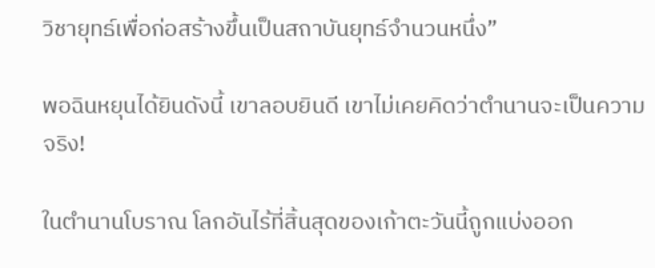วิชายุทธ์เพื่อก่อสร้างขึ้นเป็นสถาบันยุทธ์จำนวนหนึ่ง”

พอฉินหยุนได้ยินดังนี้ เขาลอบยินดี เขาไม่เคยคิดว่าตำนานจะเป็นความจริง!

ในตำนานโบราณ โลกอันไร้ที่สิ้นสุดของเก้าตะวันนี้ถูกแบ่งออก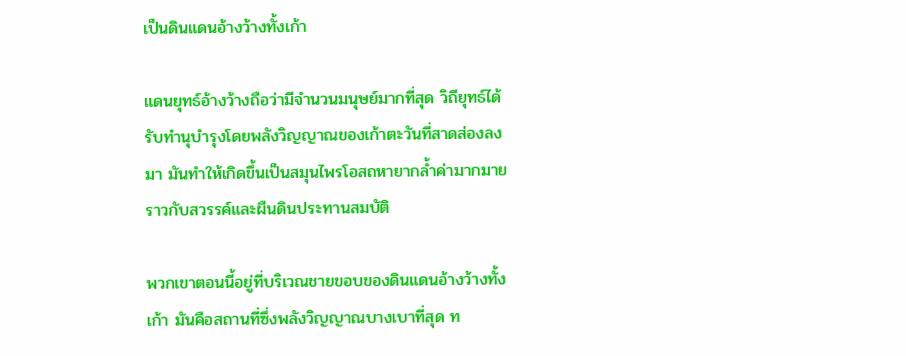เป็นดินแดนอ้างว้างทั้งเก้า

แดนยุทธ์อ้างว้างถือว่ามีจำนวนมนุษย์มากที่สุด วิถียุทธ์ได้รับทำนุบำรุงโดยพลังวิญญาณของเก้าตะวันที่สาดส่องลงมา มันทำให้เกิดขึ้นเป็นสมุนไพรโอสถหายากล้ำค่ามากมาย ราวกับสวรรค์และผืนดินประทานสมบัติ

พวกเขาตอนนี้อยู่ที่บริเวณชายขอบของดินแดนอ้างว้างทั้งเก้า มันคือสถานที่ซึ่งพลังวิญญาณบางเบาที่สุด ท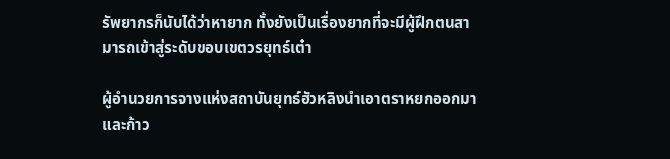รัพยากรก็นับได้ว่าหายาก ทั้งยังเป็นเรื่องยากที่จะมีผู้ฝึกตนสามารถเข้าสู่ระดับขอบเขตวรยุทธ์เต๋า

ผู้อำนวยการจางแห่งสถาบันยุทธ์ฮัวหลิงนำเอาตราหยกออกมาและก้าว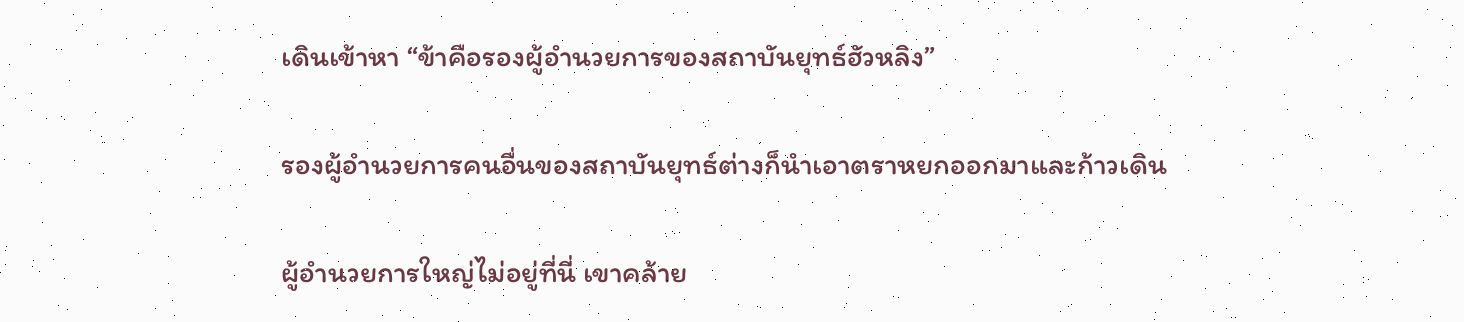เดินเข้าหา “ข้าคือรองผู้อำนวยการของสถาบันยุทธ์ฮัวหลิง”

รองผู้อำนวยการคนอื่นของสถาบันยุทธ์ต่างก็นำเอาตราหยกออกมาและก้าวเดิน

ผู้อำนวยการใหญ่ไม่อยู่ที่นี่ เขาคล้าย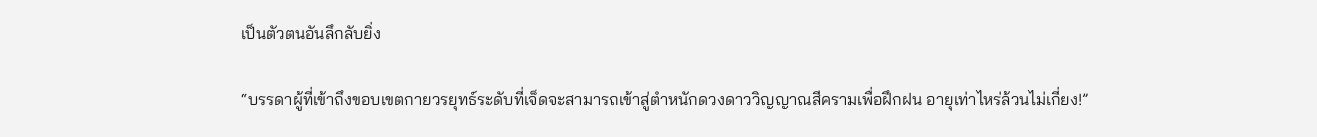เป็นตัวตนอันลึกลับยิ่ง

“บรรดาผู้ที่เข้าถึงขอบเขตกายวรยุทธ์ระดับที่เจ็ดจะสามารถเข้าสู่ตำหนักดวงดาววิญญาณสีครามเพื่อฝึกฝน อายุเท่าไหร่ล้วนไม่เกี่ยง!”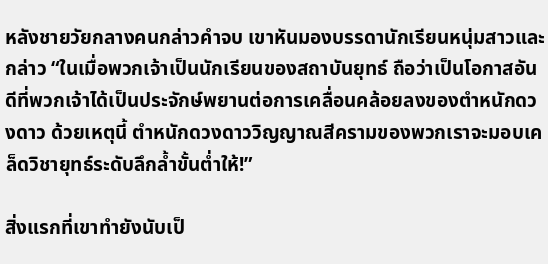หลังชายวัยกลางคนกล่าวคำจบ เขาหันมองบรรดานักเรียนหนุ่มสาวและกล่าว “ในเมื่อพวกเจ้าเป็นนักเรียนของสถาบันยุทธ์ ถือว่าเป็นโอกาสอันดีที่พวกเจ้าได้เป็นประจักษ์พยานต่อการเคลื่อนคล้อยลงของตำหนักดวงดาว ด้วยเหตุนี้ ตำหนักดวงดาววิญญาณสีครามของพวกเราจะมอบเคล็ดวิชายุทธ์ระดับลึกล้ำขั้นต่ำให้!”

สิ่งแรกที่เขาทำยังนับเป็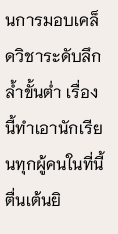นการมอบเคล็ดวิชาระดับลึกล้ำขั้นต่ำ เรื่องนี้ทำเอานักเรียนทุกผู้คนในที่นี้ตื่นเต้นยิ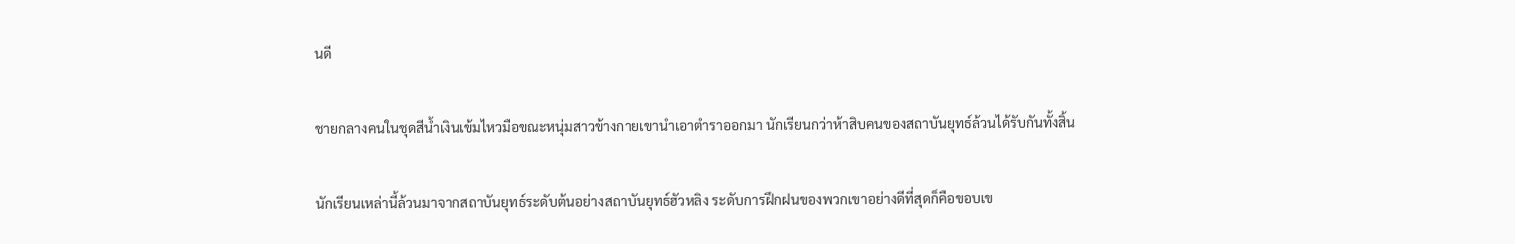นดี

ชายกลางคนในชุดสีน้ำเงินเข้มไหวมือขณะหนุ่มสาวข้างกายเขานำเอาตำราออกมา นักเรียนกว่าห้าสิบคนของสถาบันยุทธ์ล้วนได้รับกันทั้งสิ้น

นักเรียนเหล่านี้ล้วนมาจากสถาบันยุทธ์ระดับต้นอย่างสถาบันยุทธ์ฮัวหลิง ระดับการฝึกฝนของพวกเขาอย่างดีที่สุดก็คือขอบเข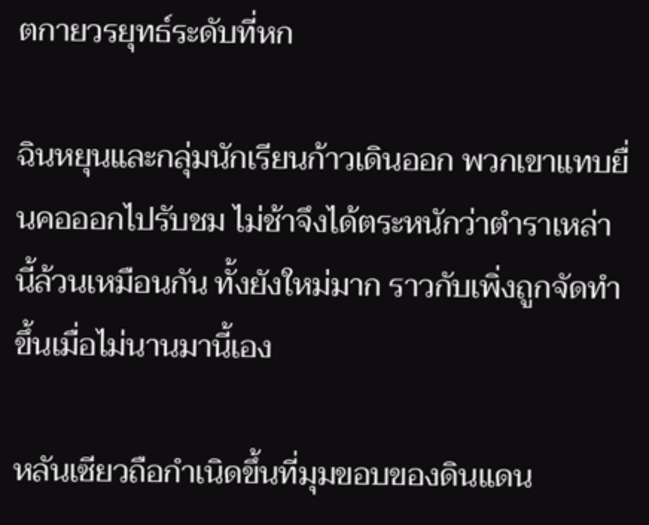ตกายวรยุทธ์ระดับที่หก

ฉินหยุนและกลุ่มนักเรียนก้าวเดินออก พวกเขาแทบยื่นคอออกไปรับชม ไม่ช้าจึงได้ตระหนักว่าตำราเหล่านี้ล้วนเหมือนกัน ทั้งยังใหม่มาก ราวกับเพิ่งถูกจัดทำขึ้นเมื่อไม่นานมานี้เอง

หลันเซียวถือกำเนิดขึ้นที่มุมขอบของดินแดน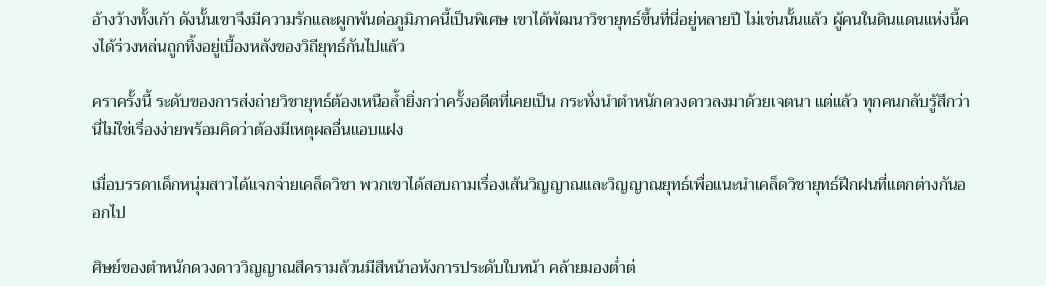อ้างว้างทั้งเก้า ดังนั้นเขาจึงมีความรักและผูกพันต่อภูมิภาคนี้เป็นพิเศษ เขาได้พัฒนาวิชายุทธ์ขึ้นที่นี่อยู่หลายปี ไม่เช่นนั้นแล้ว ผู้คนในดินแดนแห่งนี้คงได้ร่วงหล่นถูกทิ้งอยู่เบื้องหลังของวิถียุทธ์กันไปแล้ว

คราครั้งนี้ ระดับของการส่งถ่ายวิชายุทธ์ต้องเหนือล้ำยิ่งกว่าครั้งอดีตที่เคยเป็น กระทั่งนำตำหนักดวงดาวลงมาด้วยเจตนา แต่แล้ว ทุกคนกลับรู้สึกว่านี่ไม่ใช่เรื่องง่ายพร้อมคิดว่าต้องมีเหตุผลอื่นแอบแฝง

เมื่อบรรดาเด็กหนุ่มสาวได้แจกจ่ายเคล็ดวิชา พวกเขาได้สอบถามเรื่องเส้นวิญญาณและวิญญาณยุทธ์เพื่อแนะนำเคล็ดวิชายุทธ์ฝึกฝนที่แตกต่างกันออกไป

ศิษย์ของตำหนักดวงดาววิญญาณสีครามล้วนมีสีหน้าอหังการประดับใบหน้า คล้ายมองต่ำต่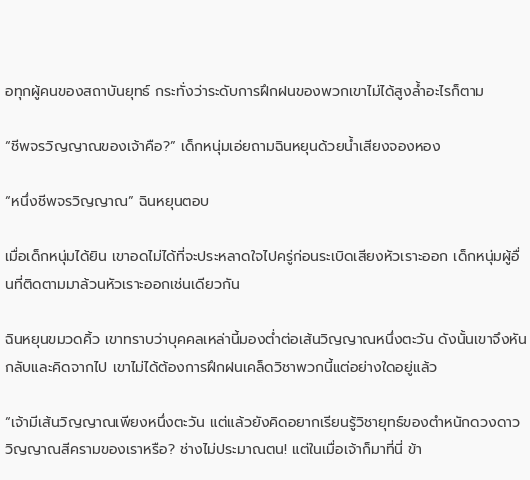อทุกผู้คนของสถาบันยุทธ์ กระทั่งว่าระดับการฝึกฝนของพวกเขาไม่ได้สูงล้ำอะไรก็ตาม

“ชีพจรวิญญาณของเจ้าคือ?” เด็กหนุ่มเอ่ยถามฉินหยุนด้วยน้ำเสียงจองหอง

“หนึ่งชีพจรวิญญาณ” ฉินหยุนตอบ

เมื่อเด็กหนุ่มได้ยิน เขาอดไม่ได้ที่จะประหลาดใจไปครู่ก่อนระเบิดเสียงหัวเราะออก เด็กหนุ่มผู้อื่นที่ติดตามมาล้วนหัวเราะออกเช่นเดียวกัน

ฉินหยุนขมวดคิ้ว เขาทราบว่าบุคคลเหล่านี้มองต่ำต่อเส้นวิญญาณหนึ่งตะวัน ดังนั้นเขาจึงหันกลับและคิดจากไป เขาไม่ได้ต้องการฝึกฝนเคล็ดวิชาพวกนี้แต่อย่างใดอยู่แล้ว

“เจ้ามีเส้นวิญญาณเพียงหนึ่งตะวัน แต่แล้วยังคิดอยากเรียนรู้วิชายุทธ์ของตำหนักดวงดาววิญญาณสีครามของเราหรือ? ช่างไม่ประมาณตน! แต่ในเมื่อเจ้าก็มาที่นี่ ข้า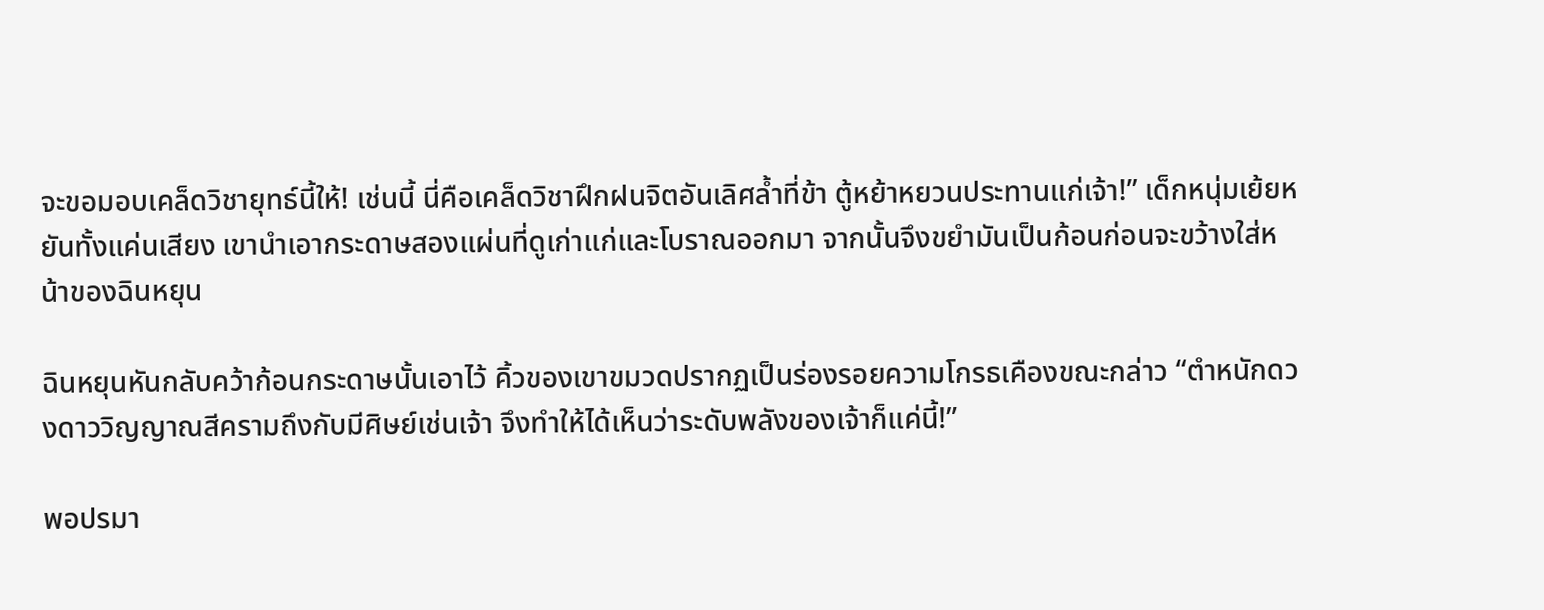จะขอมอบเคล็ดวิชายุทธ์นี้ให้! เช่นนี้ นี่คือเคล็ดวิชาฝึกฝนจิตอันเลิศล้ำที่ข้า ตู้หย้าหยวนประทานแก่เจ้า!” เด็กหนุ่มเย้ยหยันทั้งแค่นเสียง เขานำเอากระดาษสองแผ่นที่ดูเก่าแก่และโบราณออกมา จากนั้นจึงขยำมันเป็นก้อนก่อนจะขว้างใส่หน้าของฉินหยุน

ฉินหยุนหันกลับคว้าก้อนกระดาษนั้นเอาไว้ คิ้วของเขาขมวดปรากฏเป็นร่องรอยความโกรธเคืองขณะกล่าว “ตำหนักดวงดาววิญญาณสีครามถึงกับมีศิษย์เช่นเจ้า จึงทำให้ได้เห็นว่าระดับพลังของเจ้าก็แค่นี้!”

พอปรมา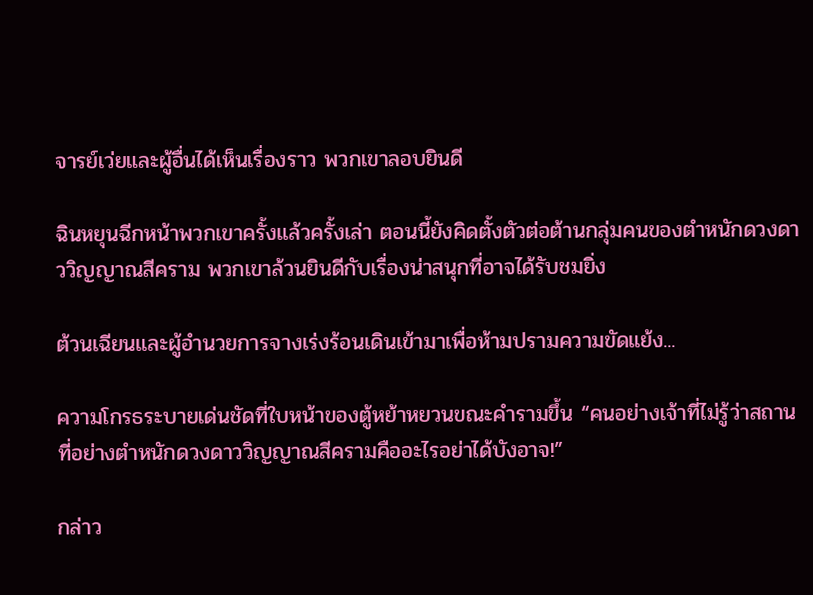จารย์เว่ยและผู้อื่นได้เห็นเรื่องราว พวกเขาลอบยินดี

ฉินหยุนฉีกหน้าพวกเขาครั้งแล้วครั้งเล่า ตอนนี้ยังคิดตั้งตัวต่อต้านกลุ่มคนของตำหนักดวงดาววิญญาณสีคราม พวกเขาล้วนยินดีกับเรื่องน่าสนุกที่อาจได้รับชมยิ่ง

ต้วนเฉียนและผู้อำนวยการจางเร่งร้อนเดินเข้ามาเพื่อห้ามปรามความขัดแย้ง...

ความโกรธระบายเด่นชัดที่ใบหน้าของตู้หย้าหยวนขณะคำรามขึ้น “คนอย่างเจ้าที่ไม่รู้ว่าสถานที่อย่างตำหนักดวงดาววิญญาณสีครามคืออะไรอย่าได้บังอาจ!”

กล่าว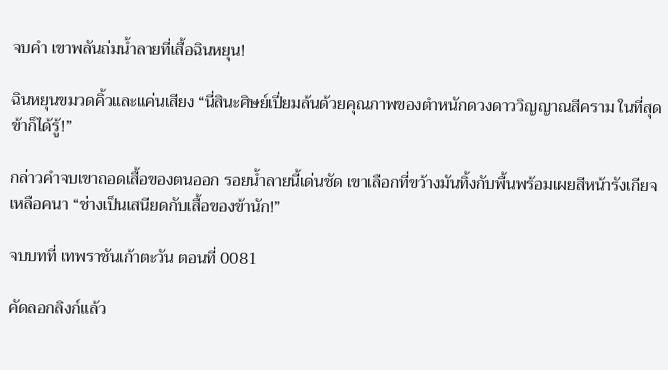จบคำ เขาพลันถ่มน้ำลายที่เสื้อฉินหยุน!

ฉินหยุนขมวดคิ้วและแค่นเสียง “นี่สินะศิษย์เปี่ยมล้นด้วยคุณภาพของตำหนักดวงดาววิญญาณสีคราม ในที่สุดข้าก็ได้รู้!”

กล่าวคำจบเขาถอดเสื้อของตนออก รอยน้ำลายนี้เด่นชัด เขาเลือกที่ขว้างมันทิ้งกับพื้นพร้อมเผยสีหน้ารังเกียจเหลือคนา “ช่างเป็นเสนียดกับเสื้อของข้านัก!”

จบบทที่ เทพราชันเก้าตะวัน ตอนที่ 0081

คัดลอกลิงก์แล้ว